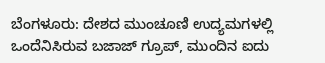ಬೆಂಗಳೂರು: ದೇಶದ ಮುಂಚೂಣಿ ಉದ್ಯಮಗಳಲ್ಲಿ ಒಂದೆನಿಸಿರುವ ಬಜಾಜ್ ಗ್ರೂಪ್, ಮುಂದಿನ ಐದು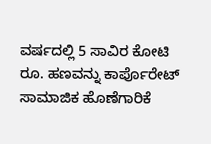ವರ್ಷದಲ್ಲಿ 5 ಸಾವಿರ ಕೋಟಿ ರೂ. ಹಣವನ್ನು ಕಾರ್ಪೊರೇಟ್ ಸಾಮಾಜಿಕ ಹೊಣೆಗಾರಿಕೆ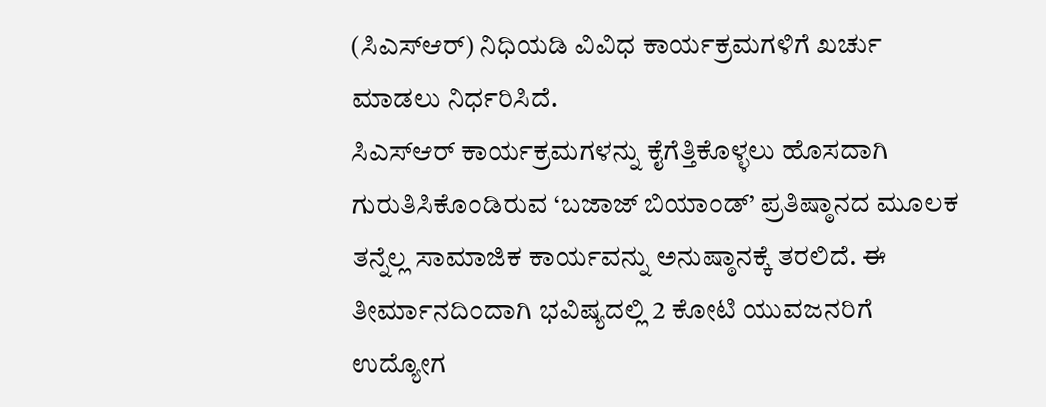(ಸಿಎಸ್‌ಆರ್) ನಿಧಿಯಡಿ ವಿವಿಧ ಕಾರ್ಯಕ್ರಮಗಳಿಗೆ ಖರ್ಚು ಮಾಡಲು ನಿರ್ಧರಿಸಿದೆ.
ಸಿಎಸ್‌ಆರ್ ಕಾರ್ಯಕ್ರಮಗಳನ್ನು ಕೈಗೆತ್ತಿಕೊಳ್ಳಲು ಹೊಸದಾಗಿ ಗುರುತಿಸಿಕೊಂಡಿರುವ ‘ಬಜಾಜ್ ಬಿಯಾಂಡ್’ ಪ್ರತಿಷ್ಠಾನದ ಮೂಲಕ ತನ್ನೆಲ್ಲ ಸಾಮಾಜಿಕ ಕಾರ್ಯವನ್ನು ಅನುಷ್ಠಾನಕ್ಕೆ ತರಲಿದೆ. ಈ ತೀರ್ಮಾನದಿಂದಾಗಿ ಭವಿಷ್ಯದಲ್ಲಿ 2 ಕೋಟಿ ಯುವಜನರಿಗೆ ಉದ್ಯೋಗ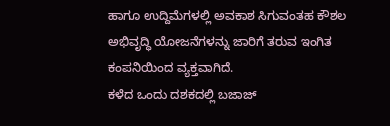ಹಾಗೂ ಉದ್ದಿಮೆಗಳಲ್ಲಿ ಅವಕಾಶ ಸಿಗುವಂತಹ ಕೌಶಲ ಅಭಿವೃದ್ಧಿ ಯೋಜನೆಗಳನ್ನು ಜಾರಿಗೆ ತರುವ ಇಂಗಿತ ಕಂಪನಿಯಿಂದ ವ್ಯಕ್ತವಾಗಿದೆ.
ಕಳೆದ ಒಂದು ದಶಕದಲ್ಲಿ ಬಜಾಜ್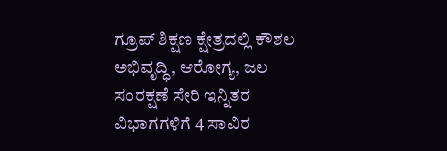ಗ್ರೂಪ್ ಶಿಕ್ಷಣ ಕ್ಷೇತ್ರದಲ್ಲಿ ಕೌಶಲ ಅಭಿವೃದ್ಧಿ, ಆರೋಗ್ಯ, ಜಲ ಸಂರಕ್ಷಣೆ ಸೇರಿ ಇನ್ನಿತರ ವಿಭಾಗಗಳಿಗೆ 4 ಸಾವಿರ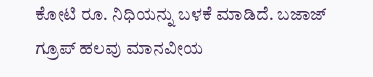ಕೋಟಿ ರೂ. ನಿಧಿಯನ್ನು ಬಳಕೆ ಮಾಡಿದೆ. ಬಜಾಜ್ ಗ್ರೂಪ್ ಹಲವು ಮಾನವೀಯ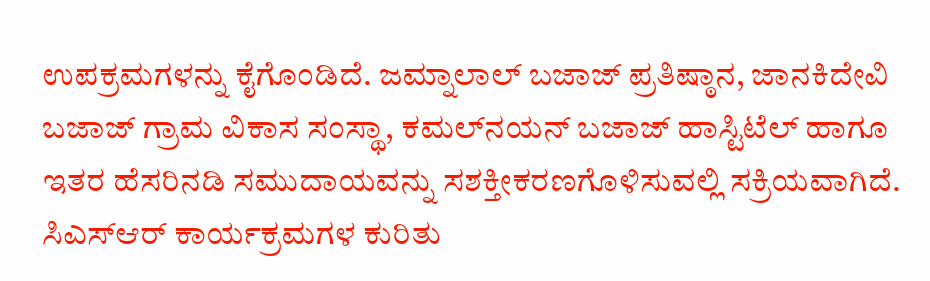ಉಪಕ್ರಮಗಳನ್ನು ಕೈಗೊಂಡಿದೆ. ಜಮ್ನಾಲಾಲ್ ಬಜಾಜ್ ಪ್ರತಿಷ್ಠಾನ, ಜಾನಕಿದೇವಿ ಬಜಾಜ್ ಗ್ರಾಮ ವಿಕಾಸ ಸಂಸ್ಥಾ, ಕಮಲ್‌ನಯನ್ ಬಜಾಜ್ ಹಾಸ್ಟಿಟೆಲ್ ಹಾಗೂ ಇತರ ಹೆಸರಿನಡಿ ಸಮುದಾಯವನ್ನು ಸಶಕ್ತೀಕರಣಗೊಳಿಸುವಲ್ಲಿ ಸಕ್ರಿಯವಾಗಿದೆ.
ಸಿಎಸ್‌ಆರ್ ಕಾರ್ಯಕ್ರಮಗಳ ಕುರಿತು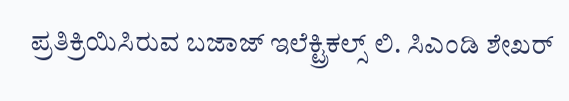ಪ್ರತಿಕ್ರಿಯಿಸಿರುವ ಬಜಾಜ್ ಇಲೆಕ್ಟ್ರಿಕಲ್ಸ್ ಲಿ. ಸಿಎಂಡಿ ಶೇಖರ್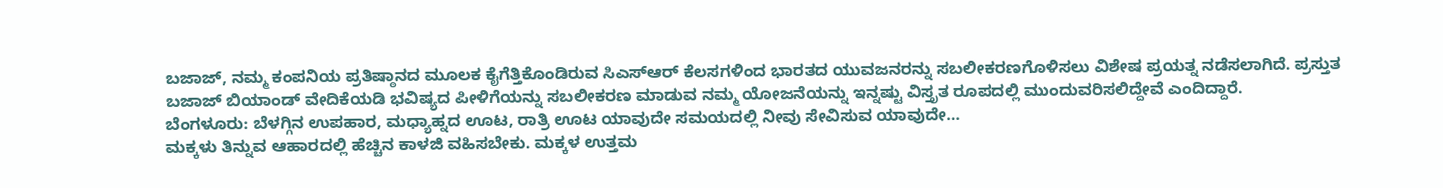ಬಜಾಜ್, ನಮ್ಮ ಕಂಪನಿಯ ಪ್ರತಿಷ್ಠಾನದ ಮೂಲಕ ಕೈಗೆತ್ತಿಕೊಂಡಿರುವ ಸಿಎಸ್‌ಆರ್ ಕೆಲಸಗಳಿಂದ ಭಾರತದ ಯುವಜನರನ್ನು ಸಬಲೀಕರಣಗೊಳಿಸಲು ವಿಶೇಷ ಪ್ರಯತ್ನ ನಡೆಸಲಾಗಿದೆ. ಪ್ರಸ್ತುತ ಬಜಾಜ್ ಬಿಯಾಂಡ್ ವೇದಿಕೆಯಡಿ ಭವಿಷ್ಯದ ಪೀಳಿಗೆಯನ್ನು ಸಬಲೀಕರಣ ಮಾಡುವ ನಮ್ಮ ಯೋಜನೆಯನ್ನು ಇನ್ನಷ್ಟು ವಿಸ್ತೃತ ರೂಪದಲ್ಲಿ ಮುಂದುವರಿಸಲಿದ್ದೇವೆ ಎಂದಿದ್ದಾರೆ.
ಬೆಂಗಳೂರು: ಬೆಳಗ್ಗಿನ ಉಪಹಾರ, ಮಧ್ಯಾಹ್ನದ ಊಟ, ರಾತ್ರಿ ಊಟ ಯಾವುದೇ ಸಮಯದಲ್ಲಿ ನೀವು ಸೇವಿಸುವ ಯಾವುದೇ…
ಮಕ್ಕಳು ತಿನ್ನುವ ಆಹಾರದಲ್ಲಿ ಹೆಚ್ಚಿನ ಕಾಳಜಿ ವಹಿಸಬೇಕು. ಮಕ್ಕಳ ಉತ್ತಮ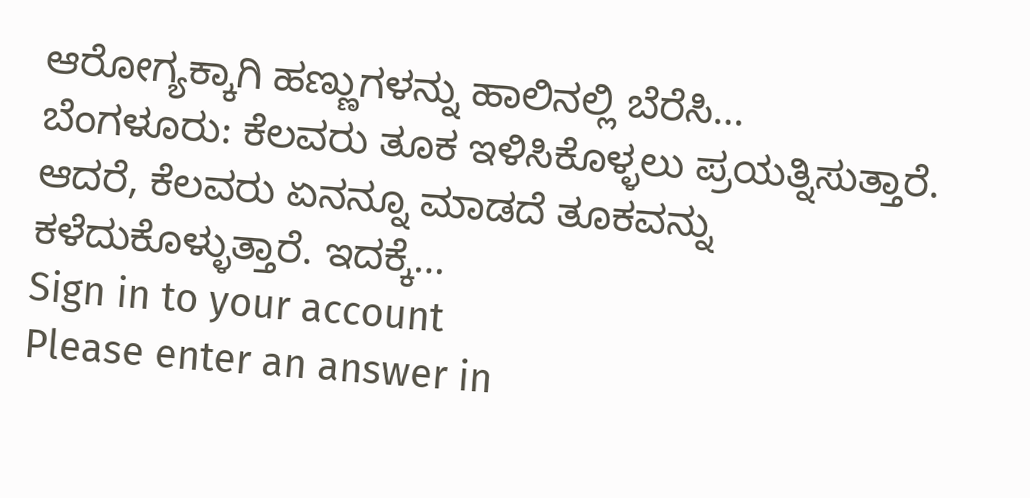ಆರೋಗ್ಯಕ್ಕಾಗಿ ಹಣ್ಣುಗಳನ್ನು ಹಾಲಿನಲ್ಲಿ ಬೆರೆಸಿ…
ಬೆಂಗಳೂರು: ಕೆಲವರು ತೂಕ ಇಳಿಸಿಕೊಳ್ಳಲು ಪ್ರಯತ್ನಿಸುತ್ತಾರೆ. ಆದರೆ, ಕೆಲವರು ಏನನ್ನೂ ಮಾಡದೆ ತೂಕವನ್ನು ಕಳೆದುಕೊಳ್ಳುತ್ತಾರೆ. ಇದಕ್ಕೆ…
Sign in to your account
Please enter an answer in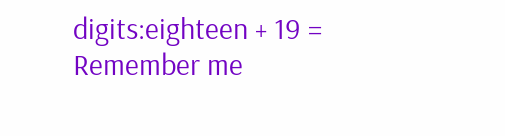digits:eighteen + 19 =
Remember me